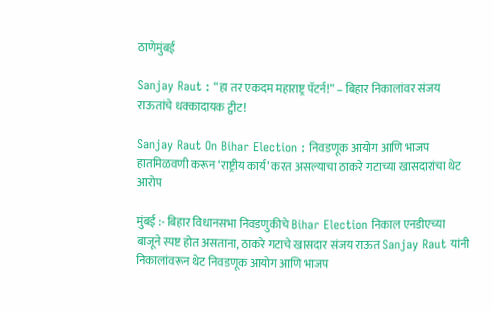ठाणेमुंबई

Sanjay Raut : “हा तर एकदम महाराष्ट्र पॅटर्न!” – बिहार निकालांवर संजय राऊतांचे धक्कादायक ट्वीट!

Sanjay Raut On Bihar Election : निवडणूक आयोग आणि भाजप हातमिळवणी करून ‘राष्ट्रीय कार्य’ करत असल्याचा ठाकरे गटाच्या खासदारांचा थेट आरोप

मुंबई :- बिहार विधानसभा निवडणुकीचे Bihar Election निकाल एनडीएच्या बाजूने स्पष्ट होत असताना, ठाकरे गटाचे खासदार संजय राऊत Sanjay Raut यांनी निकालांवरून थेट निवडणूक आयोग आणि भाजप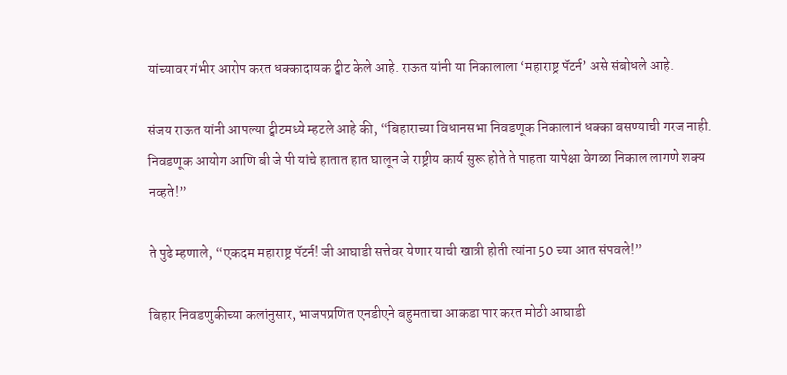यांच्यावर गंभीर आरोप करत धक्कादायक ट्वीट केले आहे. राऊत यांनी या निकालाला ‘महाराष्ट्र पॅटर्न’ असे संबोधले आहे.

संजय राऊत यांनी आपल्या ट्वीटमध्ये म्हटले आहे की, “बिहाराच्या विधानसभा निवडणूक निकालानं धक्का बसण्याची गरज नाही. निवडणूक आयोग आणि बी जे पी यांचे हातात हात घालून जे राष्ट्रीय कार्य सुरू होते ते पाहता यापेक्षा वेगळा निकाल लागणे शक्य नव्हते!”

ते पुढे म्हणाले, “एकदम महाराष्ट्र पॅटर्न! जी आघाडी सत्तेवर येणार याची खात्री होती त्यांना 50 च्या आत संपवले!”

बिहार निवडणुकीच्या कलांनुसार, भाजपप्रणित एनडीएने बहुमताचा आकडा पार करत मोठी आघाडी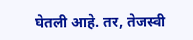घेतली आहे. तर, तेजस्वी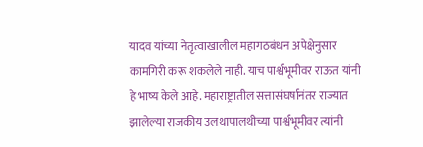यादव यांच्या नेतृत्वाखालील महागठबंधन अपेक्षेनुसार कामगिरी करू शकलेले नाही. याच पार्श्वभूमीवर राऊत यांनी हे भाष्य केले आहे. महाराष्ट्रातील सत्तासंघर्षानंतर राज्यात झालेल्या राजकीय उलथापालथीच्या पार्श्वभूमीवर त्यांनी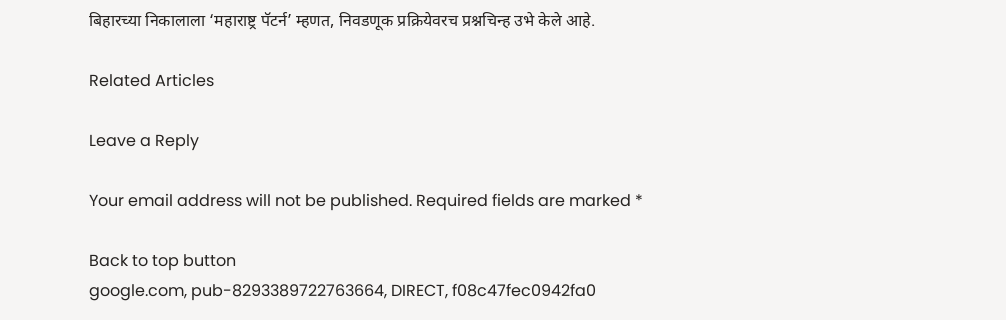बिहारच्या निकालाला ‘महाराष्ट्र पॅटर्न’ म्हणत, निवडणूक प्रक्रियेवरच प्रश्नचिन्ह उभे केले आहे.

Related Articles

Leave a Reply

Your email address will not be published. Required fields are marked *

Back to top button
google.com, pub-8293389722763664, DIRECT, f08c47fec0942fa0